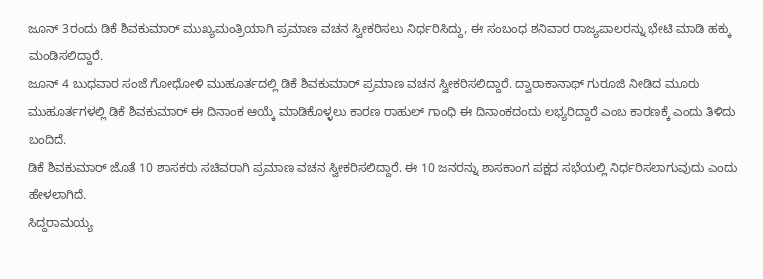ಜೂನ್ 3ರಂದು ಡಿಕೆ ಶಿವಕುಮಾರ್ ಮುಖ್ಯಮಂತ್ರಿಯಾಗಿ ಪ್ರಮಾಣ ವಚನ ಸ್ವೀಕರಿಸಲು ನಿರ್ಧರಿಸಿದ್ದು, ಈ ಸಂಬಂಧ ಶನಿವಾರ ರಾಜ್ಯಪಾಲರನ್ನು ಭೇಟಿ ಮಾಡಿ ಹಕ್ಕು ಮಂಡಿಸಲಿದ್ದಾರೆ.
ಜೂನ್ 4 ಬುಧವಾರ ಸಂಜೆ ಗೋಧೋಳಿ ಮುಹೂರ್ತದಲ್ಲಿ ಡಿಕೆ ಶಿವಕುಮಾರ್ ಪ್ರಮಾಣ ವಚನ ಸ್ವೀಕರಿಸಲಿದ್ದಾರೆ. ದ್ವಾರಾಕಾನಾಥ್ ಗುರೂಜಿ ನೀಡಿದ ಮೂರು ಮುಹೂರ್ತಗಳಲ್ಲಿ ಡಿಕೆ ಶಿವಕುಮಾರ್ ಈ ದಿನಾಂಕ ಆಯ್ಕೆ ಮಾಡಿಕೊಳ್ಳಲು ಕಾರಣ ರಾಹುಲ್ ಗಾಂಧಿ ಈ ದಿನಾಂಕದಂದು ಲಭ್ಯರಿದ್ದಾರೆ ಎಂಬ ಕಾರಣಕ್ಕೆ ಎಂದು ತಿಳಿದು ಬಂದಿದೆ.
ಡಿಕೆ ಶಿವಕುಮಾರ್ ಜೊತೆ 10 ಶಾಸಕರು ಸಚಿವರಾಗಿ ಪ್ರಮಾಣ ವಚನ ಸ್ವೀಕರಿಸಲಿದ್ದಾರೆ. ಈ 10 ಜನರನ್ನು ಶಾಸಕಾಂಗ ಪಕ್ಷದ ಸಭೆಯಲ್ಲಿ ನಿರ್ಧರಿಸಲಾಗುವುದು ಎಂದು ಹೇಳಲಾಗಿದೆ.
ಸಿದ್ದರಾಮಯ್ಯ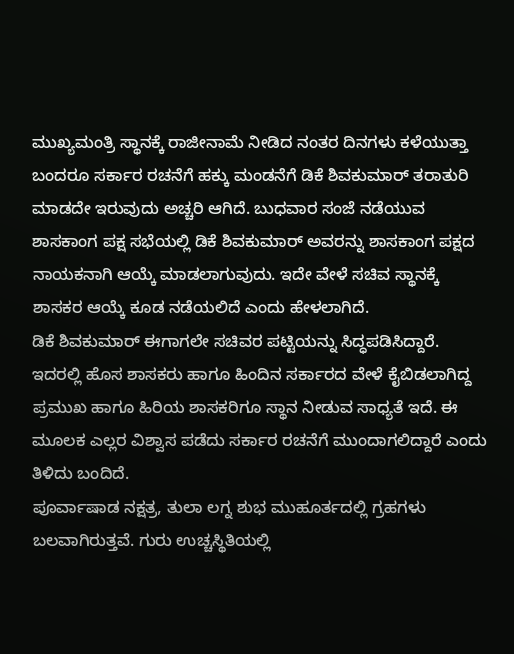ಮುಖ್ಯಮಂತ್ರಿ ಸ್ಥಾನಕ್ಕೆ ರಾಜೀನಾಮೆ ನೀಡಿದ ನಂತರ ದಿನಗಳು ಕಳೆಯುತ್ತಾ ಬಂದರೂ ಸರ್ಕಾರ ರಚನೆಗೆ ಹಕ್ಕು ಮಂಡನೆಗೆ ಡಿಕೆ ಶಿವಕುಮಾರ್ ತರಾತುರಿ ಮಾಡದೇ ಇರುವುದು ಅಚ್ಚರಿ ಆಗಿದೆ. ಬುಧವಾರ ಸಂಜೆ ನಡೆಯುವ ಶಾಸಕಾಂಗ ಪಕ್ಷ ಸಭೆಯಲ್ಲಿ ಡಿಕೆ ಶಿವಕುಮಾರ್ ಅವರನ್ನು ಶಾಸಕಾಂಗ ಪಕ್ಷದ ನಾಯಕನಾಗಿ ಆಯ್ಕೆ ಮಾಡಲಾಗುವುದು. ಇದೇ ವೇಳೆ ಸಚಿವ ಸ್ಥಾನಕ್ಕೆ ಶಾಸಕರ ಆಯ್ಕೆ ಕೂಡ ನಡೆಯಲಿದೆ ಎಂದು ಹೇಳಲಾಗಿದೆ.
ಡಿಕೆ ಶಿವಕುಮಾರ್ ಈಗಾಗಲೇ ಸಚಿವರ ಪಟ್ಟಿಯನ್ನು ಸಿದ್ಧಪಡಿಸಿದ್ದಾರೆ. ಇದರಲ್ಲಿ ಹೊಸ ಶಾಸಕರು ಹಾಗೂ ಹಿಂದಿನ ಸರ್ಕಾರದ ವೇಳೆ ಕೈಬಿಡಲಾಗಿದ್ದ ಪ್ರಮುಖ ಹಾಗೂ ಹಿರಿಯ ಶಾಸಕರಿಗೂ ಸ್ಥಾನ ನೀಡುವ ಸಾಧ್ಯತೆ ಇದೆ. ಈ ಮೂಲಕ ಎಲ್ಲರ ವಿಶ್ವಾಸ ಪಡೆದು ಸರ್ಕಾರ ರಚನೆಗೆ ಮುಂದಾಗಲಿದ್ದಾರೆ ಎಂದು ತಿಳಿದು ಬಂದಿದೆ.
ಪೂರ್ವಾಷಾಡ ನಕ್ಷತ್ರ, ತುಲಾ ಲಗ್ನ ಶುಭ ಮುಹೂರ್ತದಲ್ಲಿ ಗ್ರಹಗಳು ಬಲವಾಗಿರುತ್ತವೆ. ಗುರು ಉಚ್ಚಸ್ಥಿತಿಯಲ್ಲಿ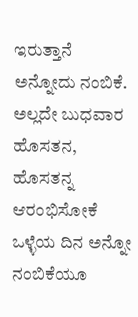ಇರುತ್ತಾನೆ ಅನ್ನೋದು ನಂಬಿಕೆ. ಅಲ್ಲದೇ ಬುಧವಾರ ಹೊಸತನ, ಹೊಸತನ್ನ ಆರಂಭಿಸೋಕೆ ಒಳ್ಳೆಯ ದಿನ ಅನ್ನೋ ನಂಬಿಕೆಯೂ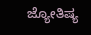ಜ್ಯೋತಿಷ್ಯ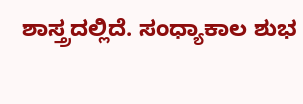ಶಾಸ್ತ್ರದಲ್ಲಿದೆ. ಸಂಧ್ಯಾಕಾಲ ಶುಭ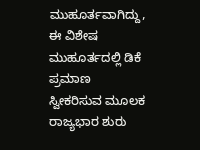ಮುಹೂರ್ತವಾಗಿದ್ದು, ಈ ವಿಶೇಷ ಮುಹೂರ್ತದಲ್ಲಿ ಡಿಕೆ ಪ್ರಮಾಣ ಸ್ವೀಕರಿಸುವ ಮೂಲಕ ರಾಜ್ಯಭಾರ ಶುರು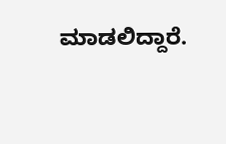ಮಾಡಲಿದ್ದಾರೆ.